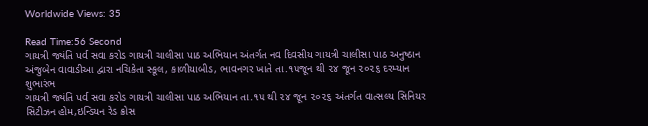Worldwide Views: 35

Read Time:56 Second
ગાયત્રી જ્યંતિ પર્વ સવા કરોડ ગાયત્રી ચાલીસા પાઠ અભિયાન અંતર્ગત નવ દિવસીય ગાયત્રી ચાલીસા પાઠ અનુષ્ઠાન અંજુબેન વાવાડીઆ દ્વારા નચિકેતા સ્કૂલ, કાળીયાબીડ, ભાવનગર ખાતે તા.૧૫જૂન થી ૨૪ જૂન ૨૦૨૬ દરમ્યાન શુભારંભ
ગાયત્રી જ્યંતિ પર્વ સવા કરોડ ગાયત્રી ચાલીસા પાઠ અભિયાન તા.૧૫ થી ૨૪ જૂન ૨૦૨૬ અંતર્ગત વાત્સલ્ય સિનિયર સિટીઝન હોમ,ઇન્ડિયન રેડ ક્રોસ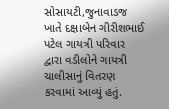સોસાયટી,જુનાવાડજ ખાતે દક્ષાબેન ગીરીશભાઈ પટેલ ગાયત્રી પરિવાર દ્વારા વડીલોને ગાયત્રી ચાલીસાનું વિતરણ કરવામાં આવ્યું હતું.